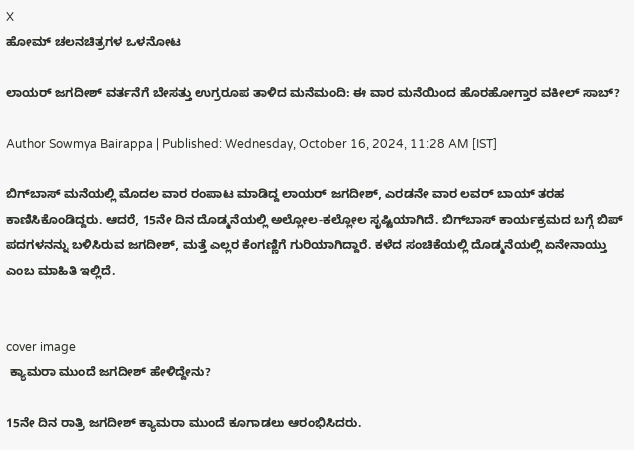X
ಹೋಮ್ ಚಲನಚಿತ್ರಗಳ ಒಳನೋಟ

ಲಾಯರ್ ಜಗದೀಶ್ ವರ್ತನೆಗೆ ಬೇಸತ್ತು ಉಗ್ರರೂಪ ತಾಳಿದ ಮನೆಮಂದಿ: ಈ ವಾರ ಮನೆಯಿಂದ ಹೊರಹೋಗ್ತಾರ ವಕೀಲ್ ಸಾಬ್?

Author Sowmya Bairappa | Published: Wednesday, October 16, 2024, 11:28 AM [IST]

ಬಿಗ್‌ಬಾಸ್ ಮನೆಯಲ್ಲಿ ಮೊದಲ ವಾರ ರಂಪಾಟ ಮಾಡಿದ್ದ ಲಾಯರ್ ಜಗದೀಶ್, ಎರಡನೇ ವಾರ ಲವರ್ ಬಾಯ್ ತರಹ ಕಾಣಿಸಿಕೊಂಡಿದ್ದರು. ಆದರೆ, 15ನೇ ದಿನ ದೊಡ್ಮನೆಯಲ್ಲಿ ಅಲ್ಲೋಲ-ಕಲ್ಲೋಲ ಸೃಷ್ಟಿಯಾಗಿದೆ. ಬಿಗ್‌ಬಾಸ್ ಕಾರ್ಯಕ್ರಮದ ಬಗ್ಗೆ ಬಿಪ್ ಪದಗಳನನ್ನು ಬಳಿಸಿರುವ ಜಗದೀಶ್, ಮತ್ತೆ ಎಲ್ಲರ ಕೆಂಗಣ್ಣಿಗೆ ಗುರಿಯಾಗಿದ್ದಾರೆ. ಕಳೆದ ಸಂಚಿಕೆಯಲ್ಲಿ ದೊಡ್ಮನೆಯಲ್ಲಿ ಏನೇನಾಯ್ತು ಎಂಬ ಮಾಹಿತಿ ಇಲ್ಲಿದೆ.


cover image
 ಕ್ಯಾಮರಾ ಮುಂದೆ ಜಗದೀಶ್ ಹೇಳಿದ್ದೇನು?

15ನೇ ದಿನ ರಾತ್ರಿ ಜಗದೀಶ್ ಕ್ಯಾಮರಾ ಮುಂದೆ ಕೂಗಾಡಲು ಆರಂಭಿಸಿದರು.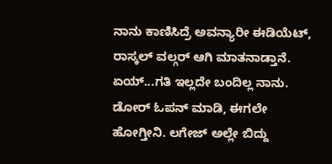ನಾನು ಕಾಣಿಸಿದ್ರೆ ಅವನ್ಯಾರೀ ಈಡಿಯೆಟ್, ರಾಸ್ಕಲ್ ವಲ್ಗರ್ ಆಗಿ ಮಾತನಾಡ್ತಾನೆ. ಏಯ್...ಗತಿ ಇಲ್ಲದೇ ಬಂದಿಲ್ಲ ನಾನು. ಡೋರ್ ಓಪನ್ ಮಾಡಿ, ಈಗಲೇ ಹೋಗ್ತೀನಿ. ಲಗೇಜ್ ಅಲ್ಲೇ ಬಿದ್ದು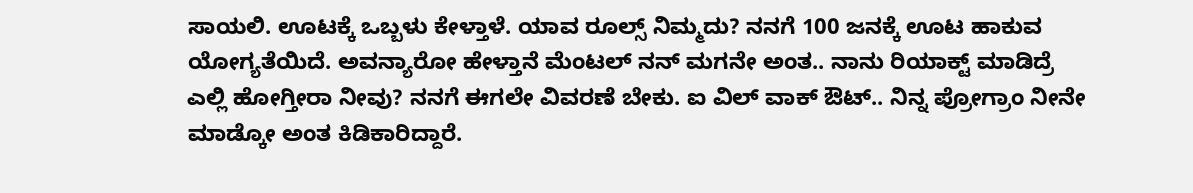ಸಾಯಲಿ. ಊಟಕ್ಕೆ ಒಬ್ಬಳು ಕೇಳ್ತಾಳೆ. ಯಾವ ರೂಲ್ಸ್ ನಿಮ್ಮದು? ನನಗೆ 100 ಜನಕ್ಕೆ ಊಟ ಹಾಕುವ ಯೋಗ್ಯತೆಯಿದೆ. ಅವನ್ಯಾರೋ ಹೇಳ್ತಾನೆ ಮೆಂಟಲ್ ನನ್ ಮಗನೇ ಅಂತ.. ನಾನು ರಿಯಾಕ್ಟ್ ಮಾಡಿದ್ರೆ ಎಲ್ಲಿ ಹೋಗ್ತೀರಾ ನೀವು? ನನಗೆ ಈಗಲೇ ವಿವರಣೆ ಬೇಕು. ಐ ವಿಲ್ ವಾಕ್ ಔಟ್.. ನಿನ್ನ ಪ್ರೋಗ್ರಾಂ ನೀನೇ ಮಾಡ್ಕೋ ಅಂತ ಕಿಡಿಕಾರಿದ್ದಾರೆ.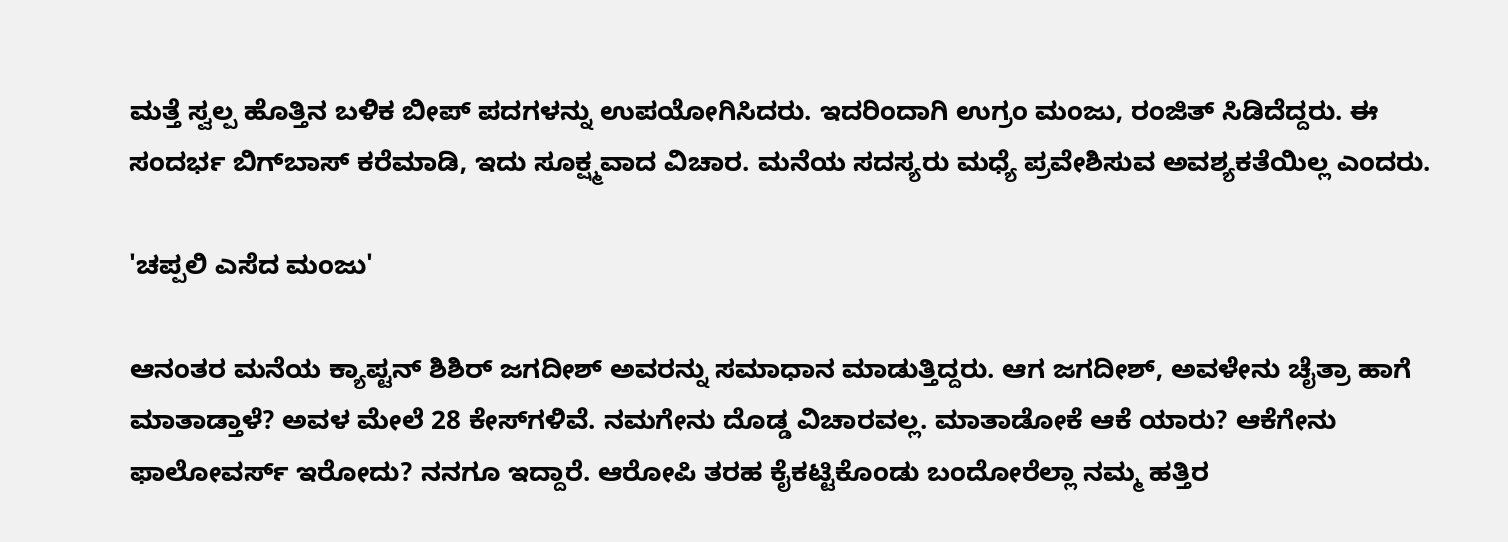ಮತ್ತೆ ಸ್ವಲ್ಪ ಹೊತ್ತಿನ ಬಳಿಕ ಬೀಪ್ ಪದಗಳನ್ನು ಉಪಯೋಗಿಸಿದರು. ಇದರಿಂದಾಗಿ ಉಗ್ರಂ ಮಂಜು, ರಂಜಿತ್ ಸಿಡಿದೆದ್ದರು. ಈ ಸಂದರ್ಭ ಬಿಗ್‌ಬಾಸ್ ಕರೆಮಾಡಿ, ಇದು ಸೂಕ್ಷ್ಮವಾದ ವಿಚಾರ. ಮನೆಯ ಸದಸ್ಯರು ಮಧ್ಯೆ ಪ್ರವೇಶಿಸುವ ಅವಶ್ಯಕತೆಯಿಲ್ಲ ಎಂದರು.

'ಚಪ್ಪಲಿ ಎಸೆದ ಮಂಜು'

ಆನಂತರ ಮನೆಯ ಕ್ಯಾಪ್ಟನ್ ಶಿಶಿರ್ ಜಗದೀಶ್ ಅವರನ್ನು ಸಮಾಧಾನ ಮಾಡುತ್ತಿದ್ದರು. ಆಗ ಜಗದೀಶ್, ಅವಳೇನು ಚೈತ್ರಾ ಹಾಗೆ ಮಾತಾಡ್ತಾಳೆ? ಅವಳ ಮೇಲೆ 28 ಕೇಸ್‌ಗಳಿವೆ. ನಮಗೇನು ದೊಡ್ಡ ವಿಚಾರವಲ್ಲ. ಮಾತಾಡೋಕೆ ಆಕೆ ಯಾರು? ಆಕೆಗೇನು ಫಾಲೋವರ್ಸ್ ಇರೋದು? ನನಗೂ ಇದ್ದಾರೆ. ಆರೋಪಿ ತರಹ ಕೈಕಟ್ಟಿಕೊಂಡು ಬಂದೋರೆಲ್ಲಾ ನಮ್ಮ ಹತ್ತಿರ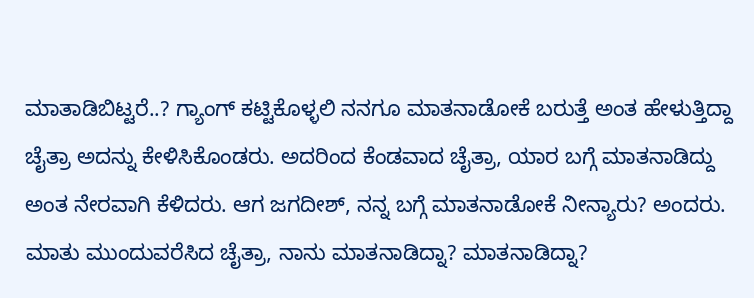ಮಾತಾಡಿಬಿಟ್ಟರೆ..? ಗ್ಯಾಂಗ್ ಕಟ್ಟಿಕೊಳ್ಳಲಿ ನನಗೂ ಮಾತನಾಡೋಕೆ ಬರುತ್ತೆ ಅಂತ ಹೇಳುತ್ತಿದ್ದಾ ಚೈತ್ರಾ ಅದನ್ನು ಕೇಳಿಸಿಕೊಂಡರು. ಅದರಿಂದ ಕೆಂಡವಾದ ಚೈತ್ರಾ, ಯಾರ ಬಗ್ಗೆ ಮಾತನಾಡಿದ್ದು ಅಂತ ನೇರವಾಗಿ ಕೆಳಿದರು. ಆಗ ಜಗದೀಶ್, ನನ್ನ ಬಗ್ಗೆ ಮಾತನಾಡೋಕೆ ನೀನ್ಯಾರು? ಅಂದರು. ಮಾತು ಮುಂದುವರೆಸಿದ ಚೈತ್ರಾ, ನಾನು ಮಾತನಾಡಿದ್ನಾ? ಮಾತನಾಡಿದ್ನಾ?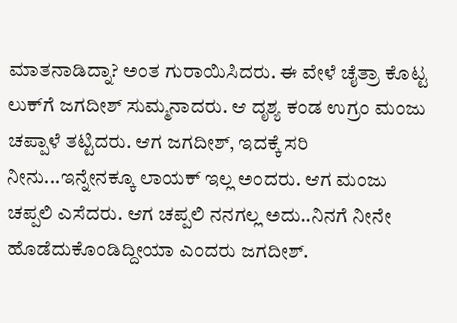ಮಾತನಾಡಿದ್ನಾ? ಅಂತ ಗುರಾಯಿಸಿದರು. ಈ ವೇಳೆ ಚೈತ್ರಾ ಕೊಟ್ಟ ಲುಕ್‌ಗೆ ಜಗದೀಶ್ ಸುಮ್ಮನಾದರು. ಆ ದೃಶ್ಯ ಕಂಡ ಉಗ್ರಂ ಮಂಜು ಚಪ್ಪಾಳೆ ತಟ್ಟಿದರು. ಆಗ ಜಗದೀಶ್, ಇದಕ್ಕೆ ಸರಿ ನೀನು...ಇನ್ನೇನಕ್ಕೂ ಲಾಯಕ್ ಇಲ್ಲ ಅಂದರು. ಆಗ ಮಂಜು ಚಪ್ಪಲಿ ಎಸೆದರು. ಆಗ ಚಪ್ಪಲಿ ನನಗಲ್ಲ ಅದು..ನಿನಗೆ ನೀನೇ ಹೊಡೆದುಕೊಂಡಿದ್ದೀಯಾ ಎಂದರು ಜಗದೀಶ್.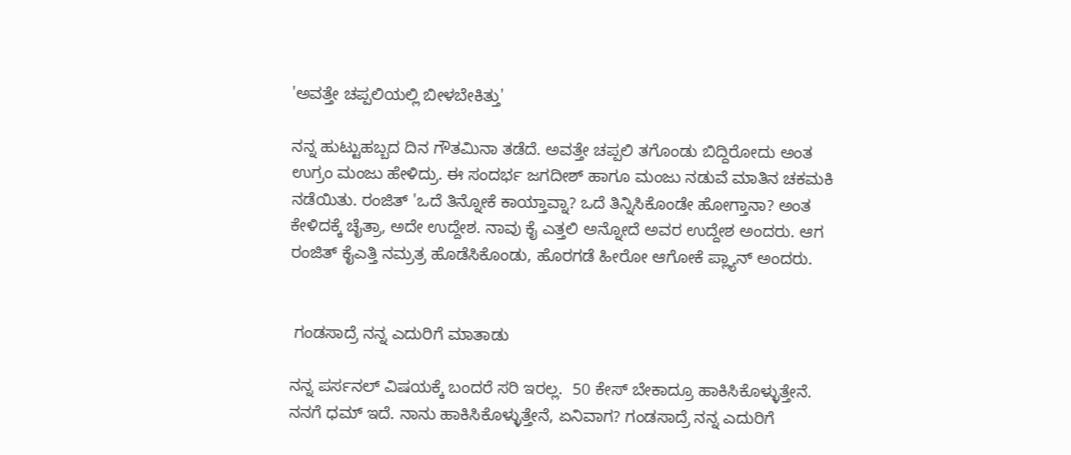'ಅವತ್ತೇ ಚಪ್ಪಲಿಯಲ್ಲಿ ಬೀಳಬೇಕಿತ್ತು'

ನನ್ನ ಹುಟ್ಟುಹಬ್ಬದ ದಿನ ಗೌತಮಿನಾ ತಡೆದೆ. ಅವತ್ತೇ ಚಪ್ಪಲಿ ತಗೊಂಡು ಬಿದ್ದಿರೋದು ಅಂತ ಉಗ್ರಂ ಮಂಜು ಹೇಳಿದ್ರು. ಈ ಸಂದರ್ಭ ಜಗದೀಶ್ ಹಾಗೂ ಮಂಜು ನಡುವೆ ಮಾತಿನ ಚಕಮಕಿ ನಡೆಯಿತು. ರಂಜಿತ್ 'ಒದೆ ತಿನ್ನೋಕೆ ಕಾಯ್ತಾವ್ನಾ? ಒದೆ ತಿನ್ನಿಸಿಕೊಂಡೇ ಹೋಗ್ತಾನಾ? ಅಂತ ಕೇಳಿದಕ್ಕೆ ಚೈತ್ರಾ, ಅದೇ ಉದ್ದೇಶ. ನಾವು ಕೈ ಎತ್ತಲಿ ಅನ್ನೋದೆ ಅವರ ಉದ್ದೇಶ ಅಂದರು. ಆಗ ರಂಜಿತ್ ಕೈಎತ್ತಿ ನಮ್ರತ್ರ ಹೊಡೆಸಿಕೊಂಡು, ಹೊರಗಡೆ ಹೀರೋ ಆಗೋಕೆ ಪ್ಲ್ಯಾನ್ ಅಂದರು.


 ಗಂಡಸಾದ್ರೆ ನನ್ನ ಎದುರಿಗೆ ಮಾತಾಡು

ನನ್ನ ಪರ್ಸನಲ್ ವಿಷಯಕ್ಕೆ ಬಂದರೆ ಸರಿ ಇರಲ್ಲ.  50 ಕೇಸ್ ಬೇಕಾದ್ರೂ ಹಾಕಿಸಿಕೊಳ್ಳುತ್ತೇನೆ. ನನಗೆ ಧಮ್ ಇದೆ. ನಾನು ಹಾಕಿಸಿಕೊಳ್ಳುತ್ತೇನೆ, ಏನಿವಾಗ? ಗಂಡಸಾದ್ರೆ ನನ್ನ ಎದುರಿಗೆ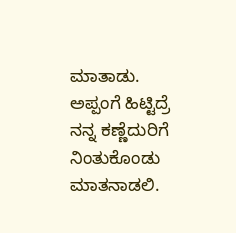ಮಾತಾಡು. ಅಪ್ಪಂಗೆ ಹಿಟ್ಟಿದ್ರೆ ನನ್ನ ಕಣ್ಣೆದುರಿಗೆ ನಿಂತುಕೊಂಡು ಮಾತನಾಡಲಿ.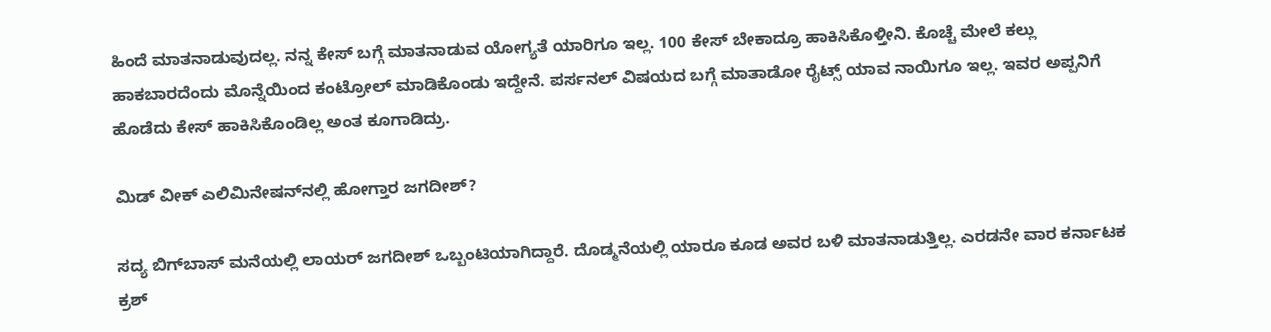ಹಿಂದೆ ಮಾತನಾಡುವುದಲ್ಲ. ನನ್ನ ಕೇಸ್ ಬಗ್ಗೆ ಮಾತನಾಡುವ ಯೋಗ್ಯತೆ ಯಾರಿಗೂ ಇಲ್ಲ. 100 ಕೇಸ್ ಬೇಕಾದ್ರೂ ಹಾಕಿಸಿಕೊಳ್ತೀನಿ. ಕೊಚ್ಚೆ ಮೇಲೆ ಕಲ್ಲು ಹಾಕಬಾರದೆಂದು ಮೊನ್ನೆಯಿಂದ ಕಂಟ್ರೋಲ್ ಮಾಡಿಕೊಂಡು ಇದ್ದೇನೆ. ಪರ್ಸನಲ್ ವಿಷಯದ ಬಗ್ಗೆ ಮಾತಾಡೋ ರೈಟ್ಸ್ ಯಾವ ನಾಯಿಗೂ ಇಲ್ಲ. ಇವರ ಅಪ್ಪನಿಗೆ ಹೊಡೆದು ಕೇಸ್ ಹಾಕಿಸಿಕೊಂಡಿಲ್ಲ ಅಂತ ಕೂಗಾಡಿದ್ರು.

ಮಿಡ್ ವೀಕ್‌ ಎಲಿಮಿನೇಷನ್‌ನಲ್ಲಿ ಹೋಗ್ತಾರ ಜಗದೀಶ್?

ಸದ್ಯ ಬಿಗ್‌ಬಾಸ್ ಮನೆಯಲ್ಲಿ ಲಾಯರ್ ಜಗದೀಶ್ ಒಬ್ಬಂಟಿಯಾಗಿದ್ದಾರೆ. ದೊಡ್ಮನೆಯಲ್ಲಿ ಯಾರೂ ಕೂಡ ಅವರ ಬಳಿ ಮಾತನಾಡುತ್ತಿಲ್ಲ. ಎರಡನೇ ವಾರ ಕರ್ನಾಟಕ ಕ್ರಶ್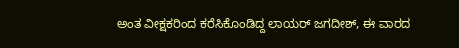ಅಂತ ವೀಕ್ಷಕರಿಂದ ಕರೆಸಿಕೊಂಡಿದ್ದ ಲಾಯರ್ ಜಗದೀಶ್, ಈ ವಾರದ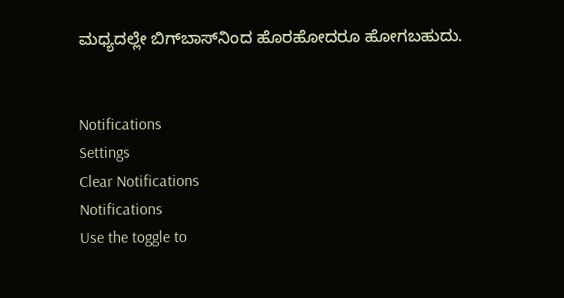ಮಧ್ಯದಲ್ಲೇ ಬಿಗ್‌ಬಾಸ್‌ನಿಂದ ಹೊರಹೋದರೂ ಹೋಗಬಹುದು.


Notifications
Settings
Clear Notifications
Notifications
Use the toggle to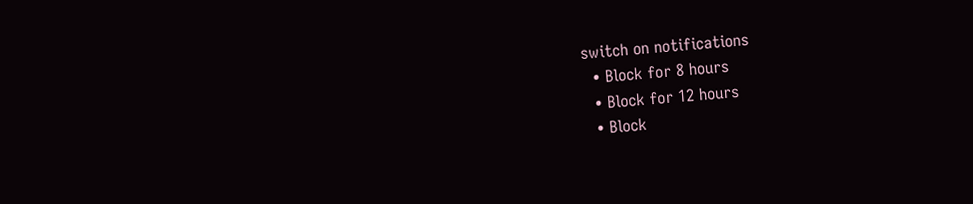switch on notifications
  • Block for 8 hours
  • Block for 12 hours
  • Block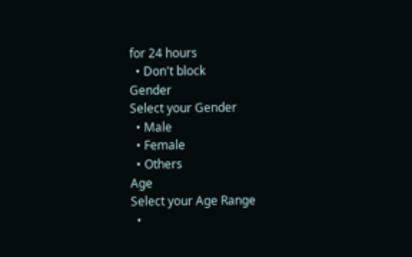for 24 hours
  • Don't block
Gender
Select your Gender
  • Male
  • Female
  • Others
Age
Select your Age Range
  •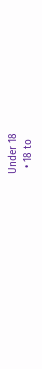Under 18
  • 18 to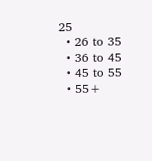25
  • 26 to 35
  • 36 to 45
  • 45 to 55
  • 55+